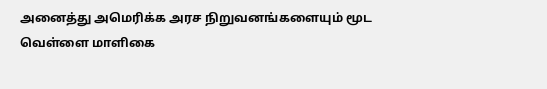அனைத்து அமெரிக்க அரச நிறுவனங்களையும் மூட வெள்ளை மாளிகை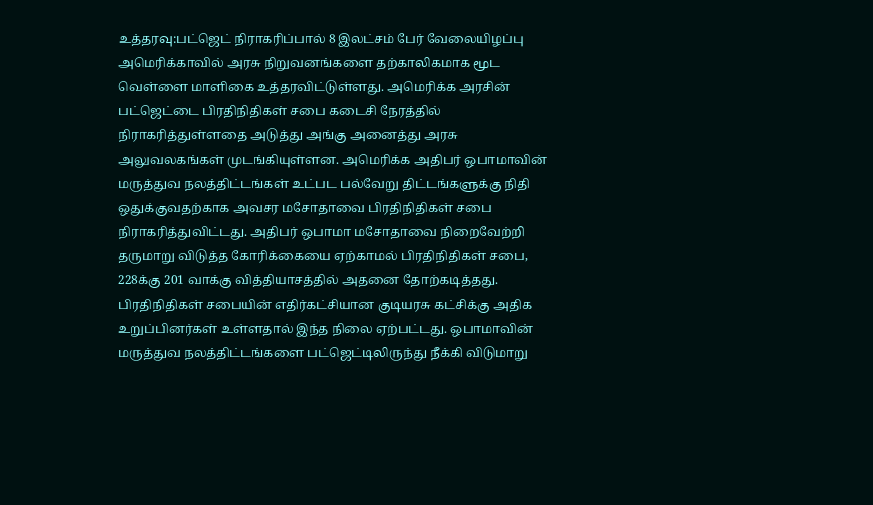உத்தரவு:பட்ஜெட் நிராகரிப்பால் 8 இலட்சம் பேர் வேலையிழப்பு
அமெரிக்காவில் அரசு நிறுவனங்களை தற்காலிகமாக மூட வெள்ளை மாளிகை உத்தரவிட்டுள்ளது. அமெரிக்க அரசின் பட்ஜெட்டை பிரதிநிதிகள் சபை கடைசி நேரத்தில் நிராகரித்துள்ளதை அடுத்து அங்கு அனைத்து அரசு அலுவலகங்கள் முடங்கியுள்ளன. அமெரிக்க அதிபர் ஒபாமாவின் மருத்துவ நலத்திட்டங்கள் உட்பட பல்வேறு திட்டங்களுக்கு நிதி ஒதுக்குவதற்காக அவசர மசோதாவை பிரதிநிதிகள் சபை நிராகரித்துவிட்டது. அதிபர் ஒபாமா மசோதாவை நிறைவேற்றி தருமாறு விடுத்த கோரிக்கையை ஏற்காமல் பிரதிநிதிகள் சபை, 228க்கு 201 வாக்கு வித்தியாசத்தில் அதனை தோற்கடித்தது.
பிரதிநிதிகள் சபையின் எதிர்கட்சியான குடியரசு கட்சிக்கு அதிக உறுப்பினர்கள் உள்ளதால் இந்த நிலை ஏற்பட்டது. ஒபாமாவின் மருத்துவ நலத்திட்டங்களை பட்ஜெட்டிலிருந்து நீக்கி விடுமாறு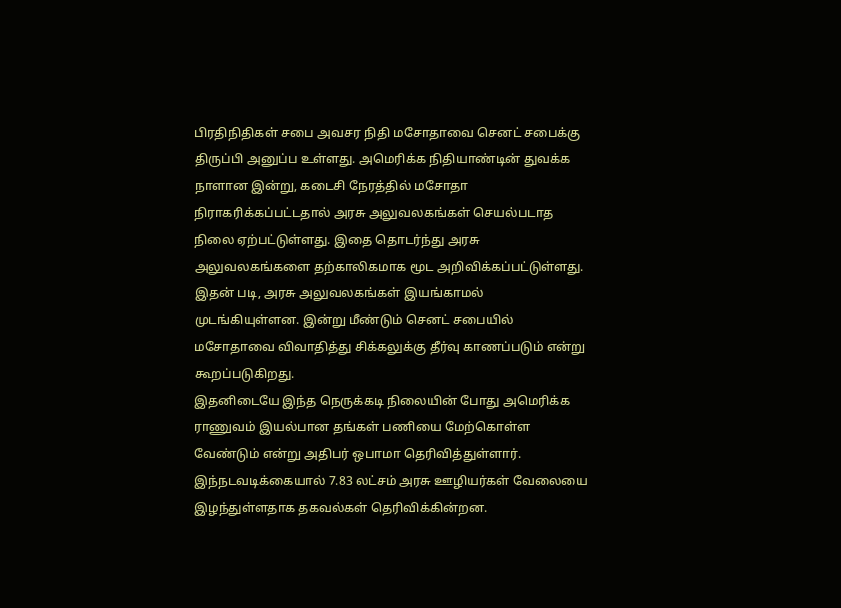பிரதிநிதிகள் சபை அவசர நிதி மசோதாவை செனட் சபைக்கு திருப்பி அனுப்ப உள்ளது. அமெரிக்க நிதியாண்டின் துவக்க நாளான இன்று, கடைசி நேரத்தில் மசோதா நிராகரிக்கப்பட்டதால் அரசு அலுவலகங்கள் செயல்படாத நிலை ஏற்பட்டுள்ளது. இதை தொடர்ந்து அரசு அலுவலகங்களை தற்காலிகமாக மூட அறிவிக்கப்பட்டுள்ளது. இதன் படி, அரசு அலுவலகங்கள் இயங்காமல் முடங்கியுள்ளன. இன்று மீண்டும் செனட் சபையில் மசோதாவை விவாதித்து சிக்கலுக்கு தீர்வு காணப்படும் என்று கூறப்படுகிறது.
இதனிடையே இந்த நெருக்கடி நிலையின் போது அமெரிக்க ராணுவம் இயல்பான தங்கள் பணியை மேற்கொள்ள வேண்டும் என்று அதிபர் ஒபாமா தெரிவித்துள்ளார். இந்நடவடிக்கையால் 7.83 லட்சம் அரசு ஊழியர்கள் வேலையை இழந்துள்ளதாக தகவல்கள் தெரிவிக்கின்றன.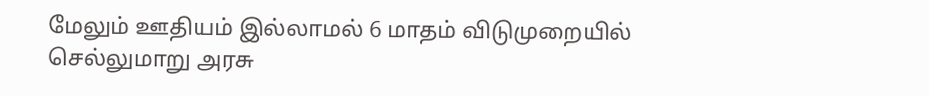மேலும் ஊதியம் இல்லாமல் 6 மாதம் விடுமுறையில் செல்லுமாறு அரசு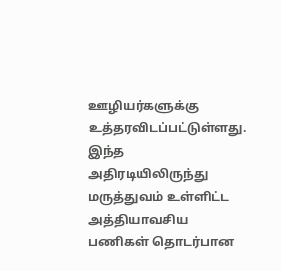ஊழியர்களுக்கு உத்தரவிடப்பட்டுள்ளது. இந்த அதிரடியிலிருந்து மருத்துவம் உள்ளிட்ட அத்தியாவசிய பணிகள் தொடர்பான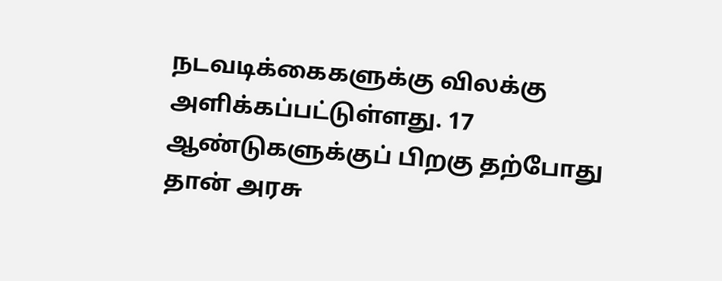நடவடிக்கைகளுக்கு விலக்கு அளிக்கப்பட்டுள்ளது. 17 ஆண்டுகளுக்குப் பிறகு தற்போது தான் அரசு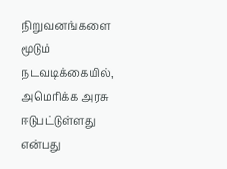நிறுவனங்களை மூடும் நடவடிக்கையில், அமெரிக்க அரசு ஈடுபட்டுள்ளது என்பது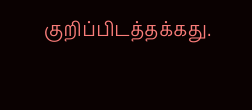குறிப்பிடத்தக்கது.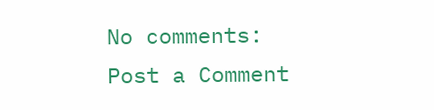No comments:
Post a Comment